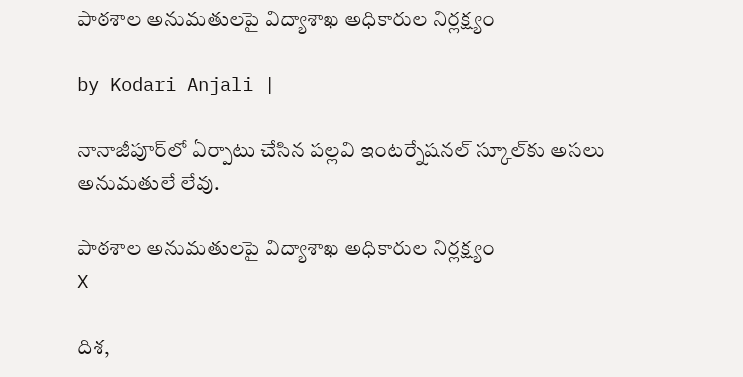పాఠశాల అనుమతులపై విద్యాశాఖ అధికారుల నిర్లక్ష్యం

by Kodari Anjali |

నానాజీపూర్‌లో ఏర్పాటు చేసిన పల్లవి ఇంటర్నేషనల్ స్కూల్‌కు అసలు అనుమతులే లేవు.

పాఠశాల అనుమతులపై విద్యాశాఖ అధికారుల నిర్లక్ష్యం
X

దిశ,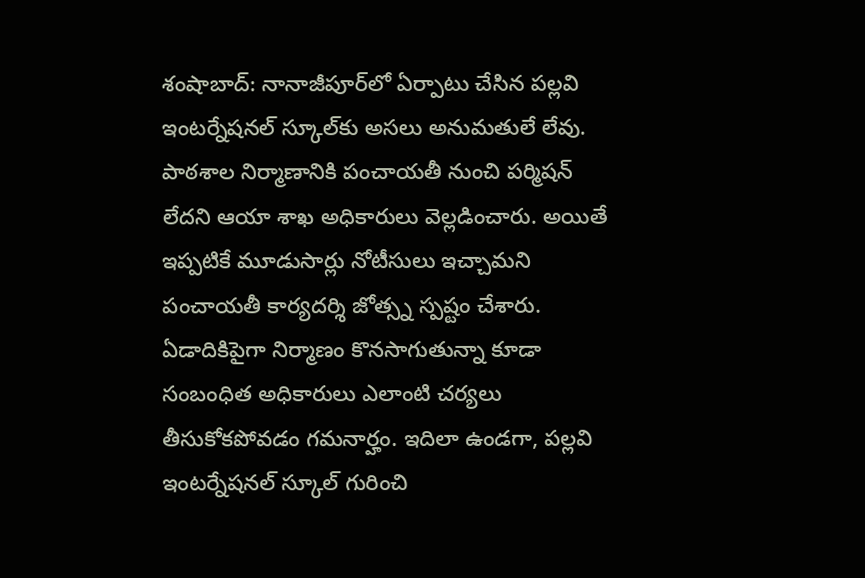శంషాబాద్: నానాజీపూర్‌లో ఏర్పాటు చేసిన పల్లవి ఇంటర్నేషనల్ స్కూల్‌కు అసలు అనుమతులే లేవు. పాఠశాల నిర్మాణానికి పంచాయతీ నుంచి పర్మిషన్ లేదని ఆయా శాఖ అధికారులు వెల్లడించారు. అయితే ఇప్పటికే మూడుసార్లు నోటీసులు ఇచ్చామని పంచాయతీ కార్యదర్శి జోత్స్న స్పష్టం చేశారు. ఏడాదికిపైగా నిర్మాణం కొనసాగుతున్నా కూడా సంబంధిత అధికారులు ఎలాంటి చర్యలు తీసుకోకపోవడం గమనార్హం. ఇదిలా ఉండగా, పల్లవి ఇంటర్నేషనల్ స్కూల్ గురించి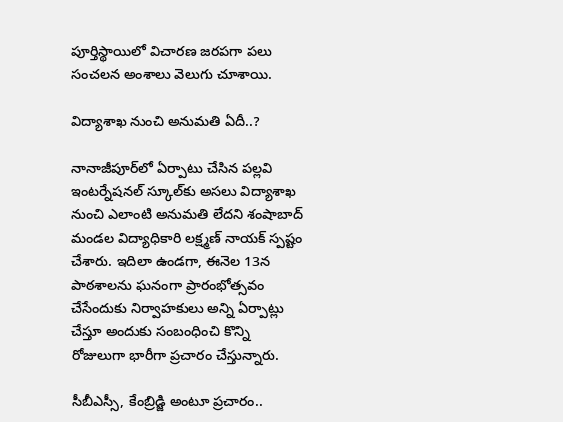పూర్తిస్థాయిలో విచారణ జరపగా పలు సంచలన అంశాలు వెలుగు చూశాయి.

విద్యాశాఖ నుంచి అనుమతి ఏదీ..?

నానాజీపూర్‌లో ఏర్పాటు చేసిన పల్లవి ఇంటర్నేషనల్ స్కూల్‌కు అసలు విద్యాశాఖ నుంచి ఎలాంటి అనుమతి లేదని శంషాబాద్ మండల విద్యాధికారి లక్ష్మణ్ నాయక్ స్పష్టం చేశారు. ఇదిలా ఉండగా, ఈనెల 13న పాఠశాలను ఘనంగా ప్రారంభోత్సవం చేసేందుకు నిర్వాహకులు అన్ని ఏర్పాట్లు చేస్తూ అందుకు సంబంధించి కొన్ని రోజులుగా భారీగా ప్రచారం చేస్తున్నారు.

సీబీఎస్సీ, కేంబ్రిడ్జి అంటూ ప్రచారం..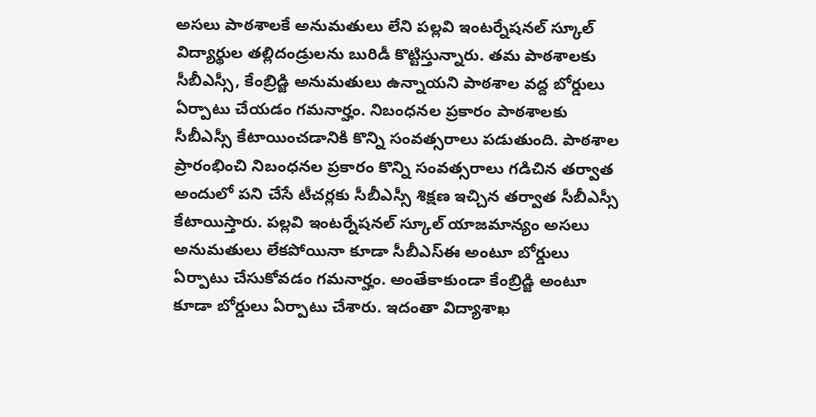అసలు పాఠశాలకే అనుమతులు లేని పల్లవి ఇంటర్నేషనల్ స్కూల్ విద్యార్థుల తల్లిదండ్రులను బురిడీ కొట్టిస్తున్నారు. తమ పాఠశాలకు సీబీఎస్సీ, కేంబ్రిడ్జి అనుమతులు ఉన్నాయని పాఠశాల వద్ద బోర్డులు ఏర్పాటు చేయడం గమనార్హం. నిబంధనల ప్రకారం పాఠశాలకు సీబీఎస్సీ కేటాయించడానికి కొన్ని సంవత్సరాలు పడుతుంది. పాఠశాల ప్రారంభించి నిబంధనల ప్రకారం కొన్ని సంవత్సరాలు గడిచిన తర్వాత అందులో పని చేసే టీచర్లకు సీబీఎస్సీ శిక్షణ ఇచ్చిన తర్వాత సీబీఎస్సీ కేటాయిస్తారు. పల్లవి ఇంటర్నేషనల్ స్కూల్ యాజమాన్యం అసలు అనుమతులు లేకపోయినా కూడా సీబీఎస్ఈ అంటూ బోర్డులు ఏర్పాటు చేసుకోవడం గమనార్హం. అంతేకాకుండా కేంబ్రిడ్జి అంటూ కూడా బోర్డులు ఏర్పాటు చేశారు. ఇదంతా విద్యాశాఖ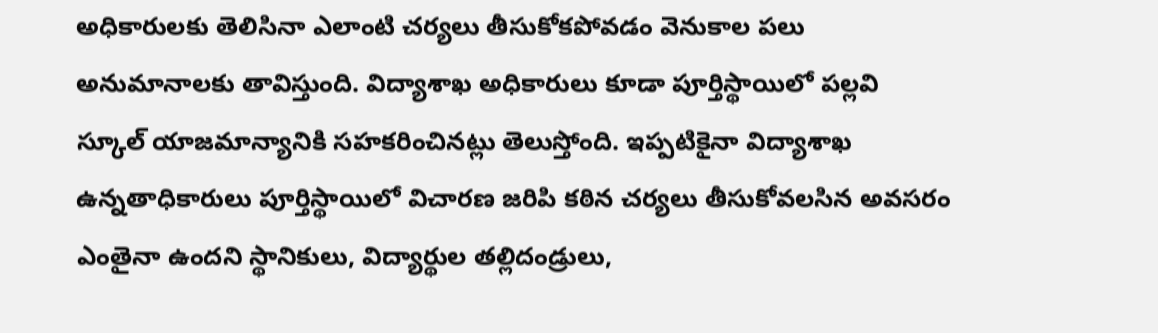అధికారులకు తెలిసినా ఎలాంటి చర్యలు తీసుకోకపోవడం వెనుకాల పలు అనుమానాలకు తావిస్తుంది. విద్యాశాఖ అధికారులు కూడా పూర్తిస్థాయిలో పల్లవి స్కూల్ యాజమాన్యానికి సహకరించినట్లు తెలుస్తోంది. ఇప్పటికైనా విద్యాశాఖ ఉన్నతాధికారులు పూర్తిస్థాయిలో విచారణ జరిపి కఠిన చర్యలు తీసుకోవలసిన అవసరం ఎంతైనా ఉందని స్థానికులు, విద్యార్థుల తల్లిదండ్రులు,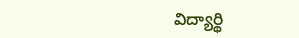విద్యార్థి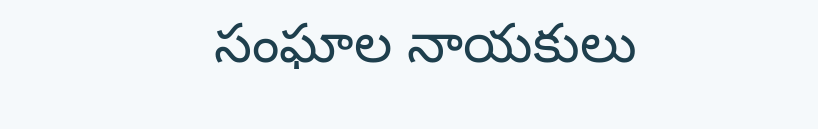సంఘాల నాయకులు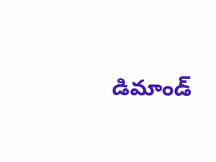డిమాండ్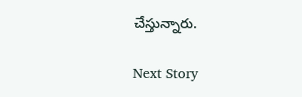చేస్తున్నారు.

Next Story